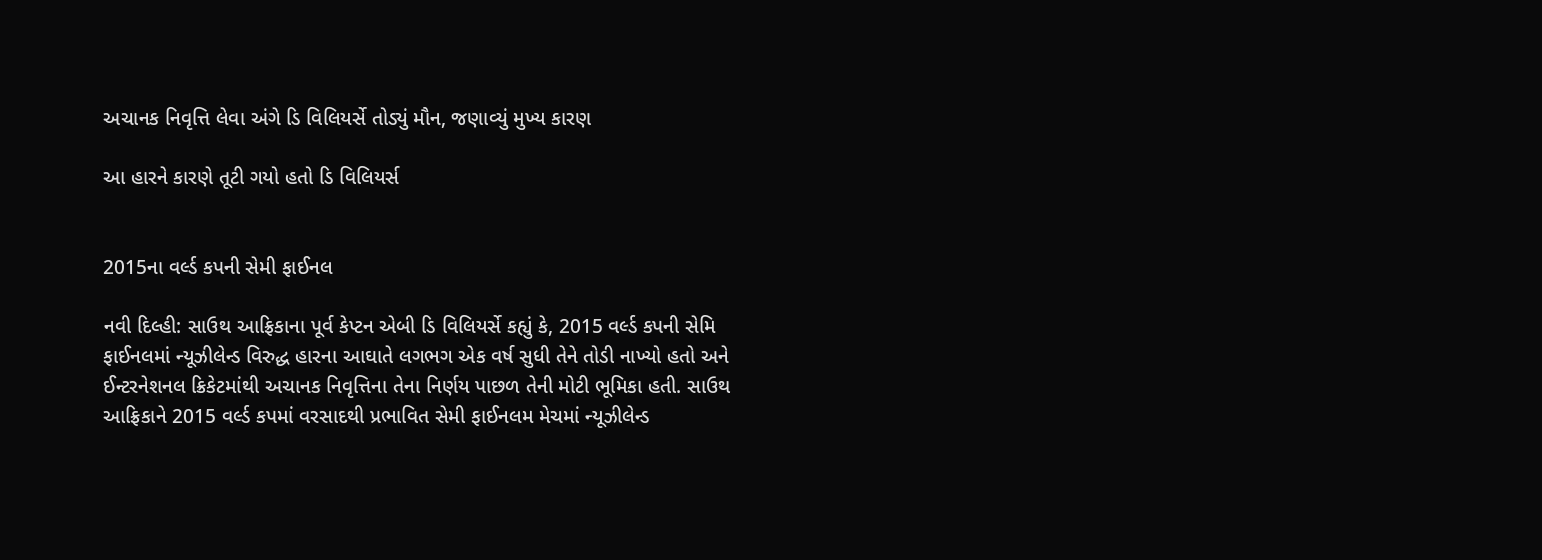અચાનક નિવૃત્તિ લેવા અંગે ડિ વિલિયર્સે તોડ્યું મૌન, જણાવ્યું મુખ્ય કારણ

આ હારને કારણે તૂટી ગયો હતો ડિ વિલિયર્સ


2015ના વર્લ્ડ કપની સેમી ફાઈનલ

નવી દિલ્હી: સાઉથ આફ્રિકાના પૂર્વ કેપ્ટન એબી ડિ વિલિયર્સે કહ્યું કે, 2015 વર્લ્ડ કપની સેમિ ફાઈનલમાં ન્યૂઝીલેન્ડ વિરુદ્ધ હારના આઘાતે લગભગ એક વર્ષ સુધી તેને તોડી નાખ્યો હતો અને ઈન્ટરનેશનલ ક્રિકેટમાંથી અચાનક નિવૃત્તિના તેના નિર્ણય પાછળ તેની મોટી ભૂમિકા હતી. સાઉથ આફ્રિકાને 2015 વર્લ્ડ કપમાં વરસાદથી પ્રભાવિત સેમી ફાઈનલમ મેચમાં ન્યૂઝીલેન્ડ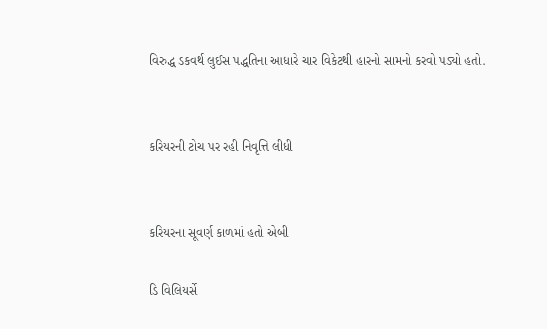વિરુદ્ધ ડકવર્થ લુઈસ પદ્ધતિના આધારે ચાર વિકેટથી હારનો સામનો કરવો પડ્યો હતો.


કરિયરની ટોચ પર રહી નિવૃત્તિ લીધી


કરિયરના સૂવર્ણ કાળમાં હતો એબી

ડિ વિલિયર્સે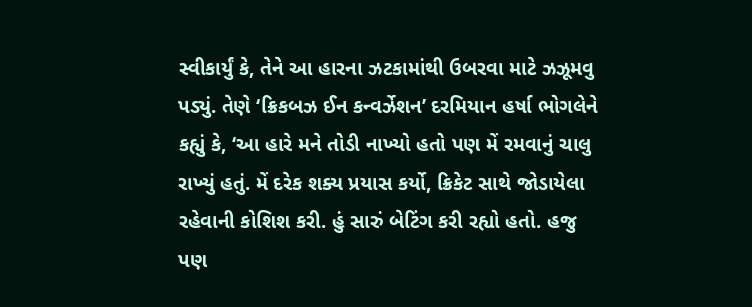સ્વીકાર્યું કે, તેને આ હારના ઝટકામાંથી ઉબરવા માટે ઝઝૂમવુ પડ્યું. તેણે ‘ક્રિકબઝ ઈન કન્વર્ઝેશન’ દરમિયાન હર્ષા ભોગલેને કહ્યું કે, ‘આ હારે મને તોડી નાખ્યો હતો પણ મેં રમવાનું ચાલુ રાખ્યું હતું. મેં દરેક શક્ય પ્રયાસ કર્યો, ક્રિકેટ સાથે જોડાયેલા રહેવાની કોશિશ કરી. હું સારું બેટિંગ કરી રહ્યો હતો. હજુ પણ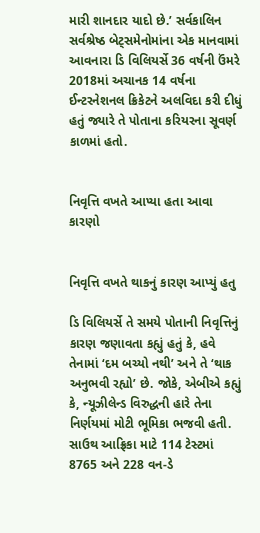મારી શાનદાર યાદો છે.’ સર્વકાલિન સર્વશ્રેષ્ઠ બેટ્સમેનોમાંના એક માનવામાં આવનારા ડિ વિલિયર્સે 36 વર્ષની ઉંમરે 2018માં અચાનક 14 વર્ષના ઈન્ટરનેશનલ ક્રિકેટને અલવિદા કરી દીધું હતું જ્યારે તે પોતાના કરિયરના સૂવર્ણ કાળમાં હતો.


નિવૃત્તિ વખતે આપ્યા હતા આવા કારણો


નિવૃત્તિ વખતે થાકનું કારણ આપ્યું હતુ

ડિ વિલિયર્સે તે સમયે પોતાની નિવૃત્તિનું કારણ જણાવતા કહ્યું હતું કે, હવે તેનામાં ‘દમ બચ્યો નથી’ અને તે ‘થાક અનુભવી રહ્યો’ છે. જોકે, એબીએ કહ્યું કે, ન્યૂઝીલેન્ડ વિરુદ્ધની હારે તેના નિર્ણયમાં મોટી ભૂમિકા ભજવી હતી. સાઉથ આફ્રિકા માટે 114 ટેસ્ટમાં 8765 અને 228 વન-ડે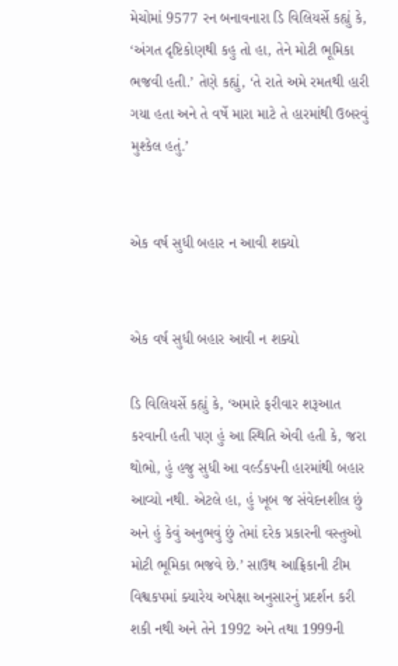મેચોમાં 9577 રન બનાવનારા ડિ વિલિયર્સે કહ્યું કે, ‘અંગત દૃષ્ટિકોણથી કહુ તો હા, તેને મોટી ભૂમિકા ભજવી હતી.’ તેણે કહ્યું, ‘તે રાતે અમે રમતથી હારી ગયા હતા અને તે વર્ષે મારા માટે તે હારમાંથી ઉબરવું મુશ્કેલ હતું.’


એક વર્ષ સુધી બહાર ન આવી શક્યો


એક વર્ષ સુધી બહાર આવી ન શક્યો

ડિ વિલિયર્સે કહ્યું કે, ‘અમારે ફરીવાર શરૂઆત કરવાની હતી પણ હું આ સ્થિતિ એવી હતી કે, જરા થોભો, હું હજુ સુધી આ વર્લ્ડકપની હારમાંથી બહાર આવ્યો નથી. એટલે હા, હું ખૂબ જ સંવેદનશીલ છું અને હું કેવું અનુભવું છું તેમાં દરેક પ્રકારની વસ્તુઓ મોટી ભૂમિકા ભજવે છે.’ સાઉથ આફ્રિકાની ટીમ વિશ્વકપમાં ક્યારેય અપેક્ષા અનુસારનું પ્રદર્શન કરી શકી નથી અને તેને 1992 અને તથા 1999ની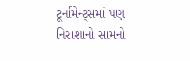ટૂર્નામેન્ટ્સમાં પણ નિરાશાનો સામનો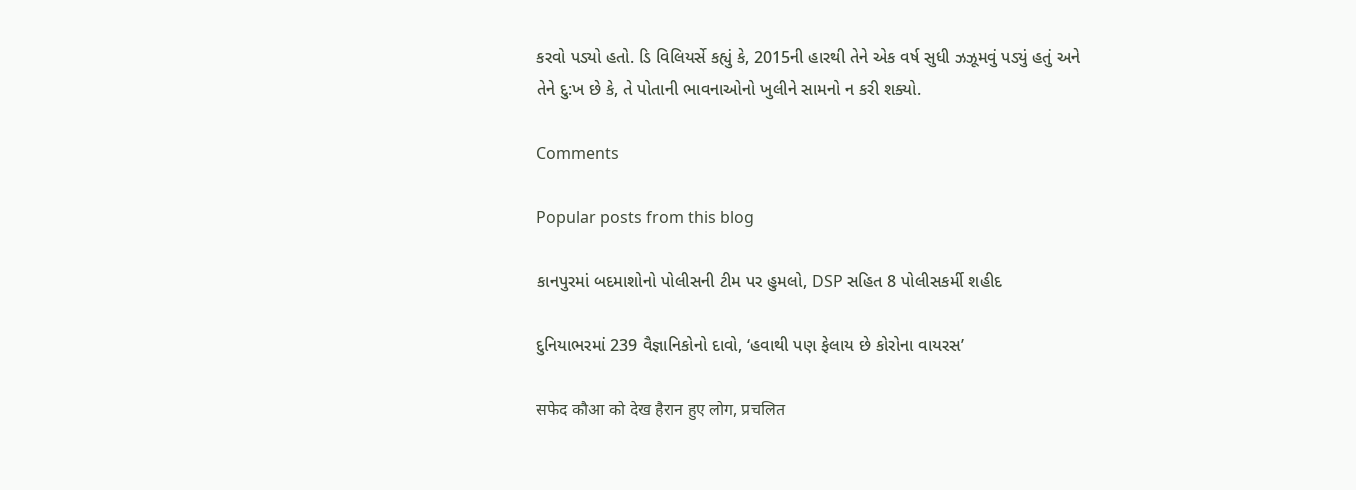કરવો પડ્યો હતો. ડિ વિલિયર્સે કહ્યું કે, 2015ની હારથી તેને એક વર્ષ સુધી ઝઝૂમવું પડ્યું હતું અને તેને દુ:ખ છે કે, તે પોતાની ભાવનાઓનો ખુલીને સામનો ન કરી શક્યો.

Comments

Popular posts from this blog

કાનપુરમાં બદમાશોનો પોલીસની ટીમ પર હુમલો, DSP સહિત 8 પોલીસકર્મી શહીદ

દુનિયાભરમાં 239 વૈજ્ઞાનિકોનો દાવો, ‘હવાથી પણ ફેલાય છે કોરોના વાયરસ’

सफेद कौआ को देख हैरान हुए लोग, प्रचलित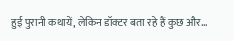हुई पुरानी कथायें, लेकिन डॉक्टर बता रहे हैं कुछ और...